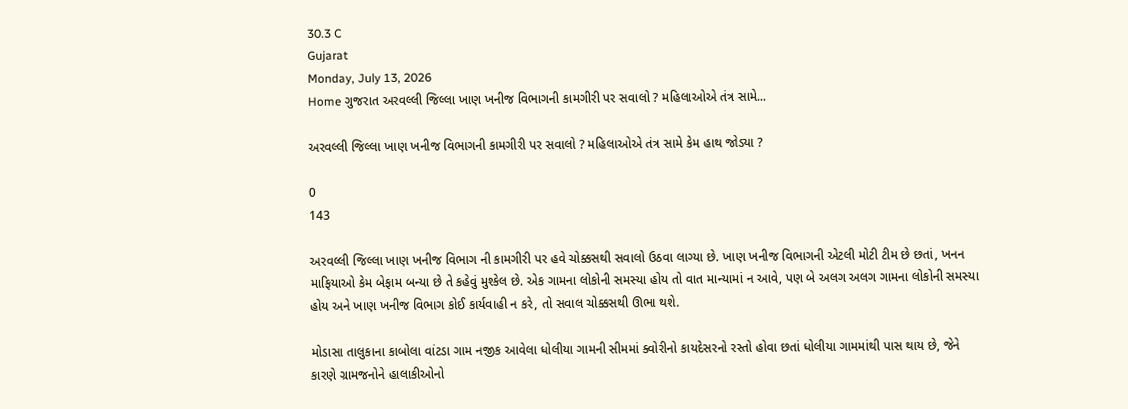30.3 C
Gujarat
Monday, July 13, 2026
Home ગુજરાત અરવલ્લી જિલ્લા ખાણ ખનીજ વિભાગની કામગીરી પર સવાલો ? મહિલાઓએ તંત્ર સામે...

અરવલ્લી જિલ્લા ખાણ ખનીજ વિભાગની કામગીરી પર સવાલો ? મહિલાઓએ તંત્ર સામે કેમ હાથ જોડ્યા ?

0
143

અરવલ્લી જિલ્લા ખાણ ખનીજ વિભાગ ની કામગીરી પર હવે ચોક્કસથી સવાલો ઉઠવા લાગ્યા છે. ખાણ ખનીજ વિભાગની એટલી મોટી ટીમ છે છતાં, ખનન માફિયાઓ કેમ બેફામ બન્યા છે તે કહેવું મુશ્કેલ છે. એક ગામના લોકોની સમસ્યા હોય તો વાત માન્યામાં ન આવે, પણ બે અલગ અલગ ગામના લોકોની સમસ્યા હોય અને ખાણ ખનીજ વિભાગ કોઈ કાર્યવાહી ન કરે, તો સવાલ ચોક્કસથી ઊભા થશે.

મોડાસા તાલુકાના કાબોલા વાંટડા ગામ નજીક આવેલા ધોલીયા ગામની સીમમાં ક્વોરીનો કાયદેસરનો રસ્તો હોવા છતાં ધોલીયા ગામમાંથી પાસ થાય છે, જેને કારણે ગ્રામજનોને હાલાકીઓનો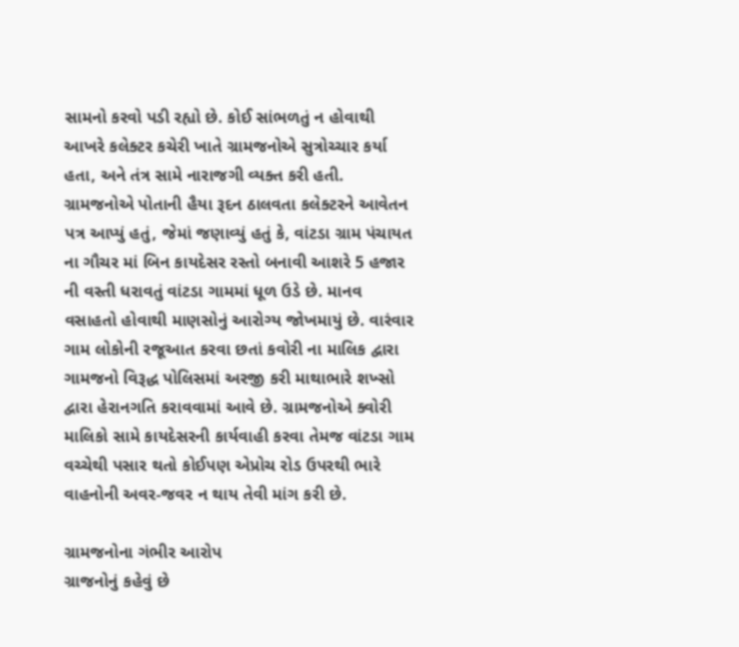સામનો કરવો પડી રહ્યો છે. કોઈ સાંભળતું ન હોવાથી આખરે કલેક્ટર કચેરી ખાતે ગ્રામજનોએ સુત્રોચ્ચાર કર્યા હતા, અને તંત્ર સામે નારાજગી વ્યક્ત કરી હતી. ગ્રામજનોએ પોતાની હૈયા રૂદન ઠાલવતા કલેક્ટરને આવેતન પત્ર આપ્યું હતું, જેમાં જણાવ્યું હતું કે, વાંટડા ગ્રામ પંચાયત ના ગૌચર માં બિન કાયદેસર રસ્તો બનાવી આશરે 5 હજાર ની વસ્તી ધરાવતું વાંટડા ગામમાં ધૂળ ઉડે છે. માનવ વસાહતો હોવાથી માણસોનું આરોગ્ય જોખમાયું છે. વારંવાર ગામ લોકોની રજૂઆત કરવા છતાં કવોરી ના માલિક દ્વારા ગામજનો વિરૂદ્ધ પોલિસમાં અરજી કરી માથાભારે શખ્સો દ્વારા હેરાનગતિ કરાવવામાં આવે છે. ગ્રામજનોએ ક્વોરી માલિકો સામે કાયદેસરની કાર્યવાહી કરવા તેમજ વાંટડા ગામ વચ્ચેથી પસાર થતો કોઈપણ એપ્રોચ રોડ ઉપરથી ભારે વાહનોની અવર-જવર ન થાય તેવી માંગ કરી છે.

ગ્રામજનોના ગંભીર આરોપ
ગ્રાજનોનું કહેવું છે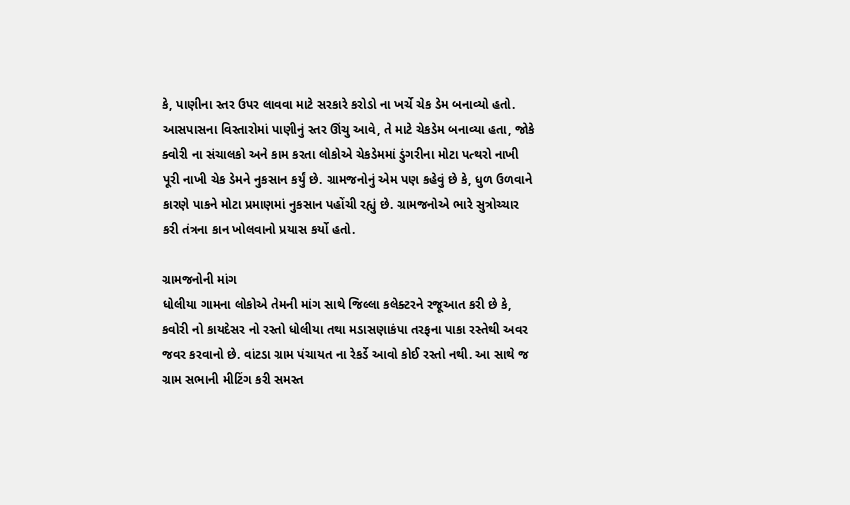કે, પાણીના સ્તર ઉપર લાવવા માટે સરકારે કરોડો ના ખર્ચે ચેક ડેમ બનાવ્યો હતો. આસપાસના વિસ્તારોમાં પાણીનું સ્તર ઊંચુ આવે, તે માટે ચેકડેમ બનાવ્યા હતા, જોકે ક્વોરી ના સંચાલકો અને કામ કરતા લોકોએ ચેકડેમમાં ડુંગરીના મોટા પત્થરો નાખી પૂરી નાખી ચેક ડેમને નુકસાન કર્યું છે. ગ્રામજનોનું એમ પણ કહેવું છે કે, ધુળ ઉળવાને કારણે પાકને મોટા પ્રમાણમાં નુકસાન પહોંચી રહ્યું છે. ગ્રામજનોએ ભારે સુત્રોચ્ચાર કરી તંત્રના કાન ખોલવાનો પ્રયાસ કર્યો હતો.

ગ્રામજનોની માંગ
ધોલીયા ગામના લોકોએ તેમની માંગ સાથે જિલ્લા કલેક્ટરને રજૂઆત કરી છે કે, કવોરી નો કાયદેસર નો રસ્તો ધોલીયા તથા મડાસણાકંપા તરફના પાકા રસ્તેથી અવર જવર કરવાનો છે. વાંટડા ગ્રામ પંચાયત ના રેકર્ડે આવો કોઈ રસ્તો નથી. આ સાથે જ ગ્રામ સભાની મીટિંગ કરી સમસ્ત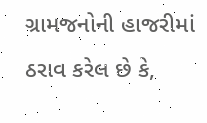ગ્રામજનોની હાજરીમાં ઠરાવ કરેલ છે કે,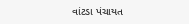વાંટડા પંચાયત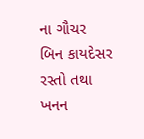ના ગૌચર બિન કાયદેસર રસ્તો તથા ખનન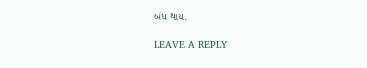બંધ થાય.

LEAVE A REPLY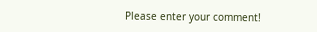Please enter your comment!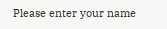Please enter your name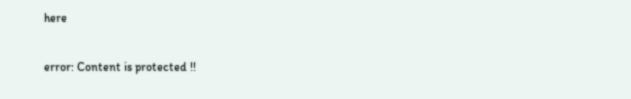here

error: Content is protected !!